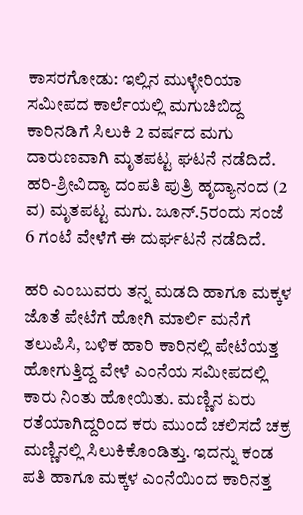ಕಾಸರಗೋಡು: ಇಲ್ಲಿನ ಮುಳ್ಳೇರಿಯಾ ಸಮೀಪದ ಕಾರ್ಲೆಯಲ್ಲಿ ಮಗುಚಿಬಿದ್ದ ಕಾರಿನಡಿಗೆ ಸಿಲುಕಿ 2 ವರ್ಷದ ಮಗು ದಾರುಣವಾಗಿ ಮೃತಪಟ್ಟ ಘಟನೆ ನಡೆದಿದೆ. ಹರಿ-ಶ್ರೀವಿದ್ಯಾ ದಂಪತಿ ಪುತ್ರಿ ಹೃದ್ಯಾನಂದ (2 ವ) ಮೃತಪಟ್ಟ ಮಗು. ಜೂನ್.5ರಂದು ಸಂಜೆ 6 ಗಂಟೆ ವೇಳೆಗೆ ಈ ದುರ್ಘಟನೆ ನಡೆದಿದೆ.

ಹರಿ ಎಂಬುವರು ತನ್ನ ಮಡದಿ ಹಾಗೂ ಮಕ್ಕಳ ಜೊತೆ ಪೇಟೆಗೆ ಹೋಗಿ ಮಾರ್ಲಿ ಮನೆಗೆ ತಲುಪಿಸಿ, ಬಳಿಕ ಹಾರಿ ಕಾರಿನಲ್ಲಿ ಪೇಟೆಯತ್ತ ಹೋಗುತ್ತಿದ್ದ ವೇಳೆ ಎಂನೆಯ ಸಮೀಪದಲ್ಲಿ ಕಾರು ನಿಂತು ಹೋಯಿತು. ಮಣ್ಣಿನ ಏರು ರತೆಯಾಗಿದ್ದರಿಂದ ಕರು ಮುಂದೆ ಚಲಿಸದೆ ಚಕ್ರ ಮಣ್ಣಿನಲ್ಲಿ ಸಿಲುಕಿಕೊಂಡಿತ್ತು. ಇದನ್ನು ಕಂಡ ಪತಿ ಹಾಗೂ ಮಕ್ಕಳ ಎಂನೆಯಿಂದ ಕಾರಿನತ್ತ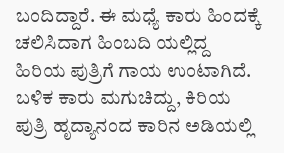ಬಂದಿದ್ದಾರೆ. ಈ ಮಧ್ಯೆ ಕಾರು ಹಿಂದಕ್ಕೆ ಚಲಿಸಿದಾಗ ಹಿಂಬದಿ ಯಲ್ಲಿದ್ದ ಹಿರಿಯ ಪುತ್ರಿಗೆ ಗಾಯ ಉಂಟಾಗಿದೆ. ಬಳಿಕ ಕಾರು ಮಗುಚಿದ್ದು, ಕಿರಿಯ ಪುತ್ರಿ ಹೃದ್ಯಾನಂದ ಕಾರಿನ ಅಡಿಯಲ್ಲಿ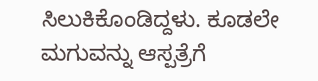ಸಿಲುಕಿಕೊಂಡಿದ್ದಳು. ಕೂಡಲೇ ಮಗುವನ್ನು ಆಸ್ಪತ್ರೆಗೆ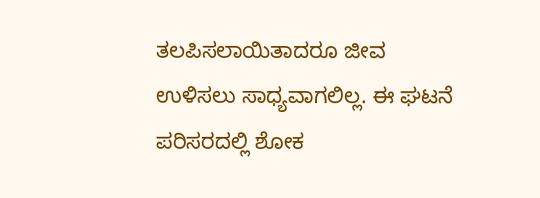ತಲಪಿಸಲಾಯಿತಾದರೂ ಜೀವ ಉಳಿಸಲು ಸಾಧ್ಯವಾಗಲಿಲ್ಲ. ಈ ಘಟನೆ ಪರಿಸರದಲ್ಲಿ ಶೋಕ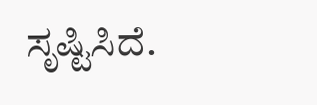ಸೃಷ್ಟಿಸಿದೆ.